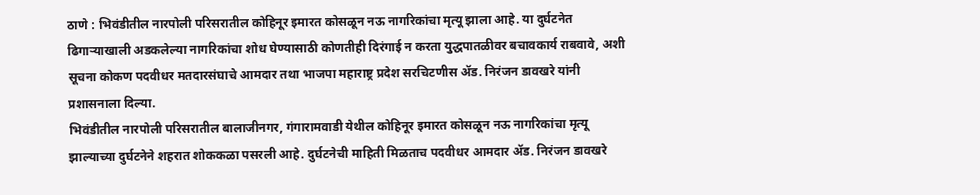ठाणे : भिवंडीतील नारपोली परिसरातील कोहिनूर इमारत कोसळून नऊ नागरिकांचा मृत्यू झाला आहे. या दुर्घटनेत ढिगाऱ्याखाली अडकलेल्या नागरिकांचा शोध घेण्यासाठी कोणतीही दिरंगाई न करता युद्धपातळीवर बचावकार्य राबवावे, अशी सूचना कोकण पदवीधर मतदारसंघाचे आमदार तथा भाजपा महाराष्ट्र प्रदेश सरचिटणीस ॲड. निरंजन डावखरे यांनी प्रशासनाला दिल्या.
भिवंडीतील नारपोली परिसरातील बालाजीनगर, गंगारामवाडी येथील कोहिनूर इमारत कोसळून नऊ नागरिकांचा मृत्यू झाल्याच्या दुर्घटनेने शहरात शोककळा पसरली आहे. दुर्घटनेची माहिती मिळताच पदवीधर आमदार ॲड. निरंजन डावखरे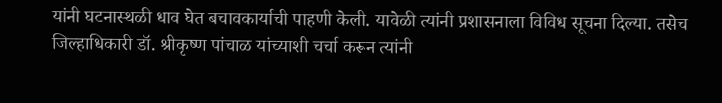यांनी घटनास्थळी धाव घेत बचावकार्याची पाहणी केली. यावेळी त्यांनी प्रशासनाला विविध सूचना दिल्या. तसेच जिल्हाधिकारी डॉ. श्रीकृष्ण पांचाळ यांच्याशी चर्चा करून त्यांनी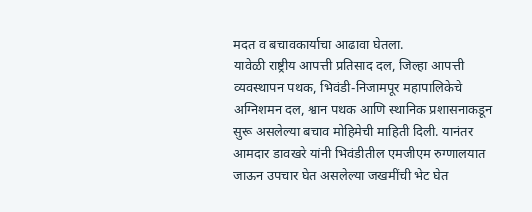मदत व बचावकार्याचा आढावा घेतला.
यावेळी राष्ट्रीय आपत्ती प्रतिसाद दल, जिल्हा आपत्ती व्यवस्थापन पथक, भिवंडी-निजामपूर महापालिकेचे अग्निशमन दल, श्वान पथक आणि स्थानिक प्रशासनाकडून सुरू असलेल्या बचाव मोहिमेची माहिती दिली. यानंतर आमदार डावखरे यांनी भिवंडीतील एमजीएम रुग्णालयात जाऊन उपचार घेत असलेल्या जखमींची भेट घेत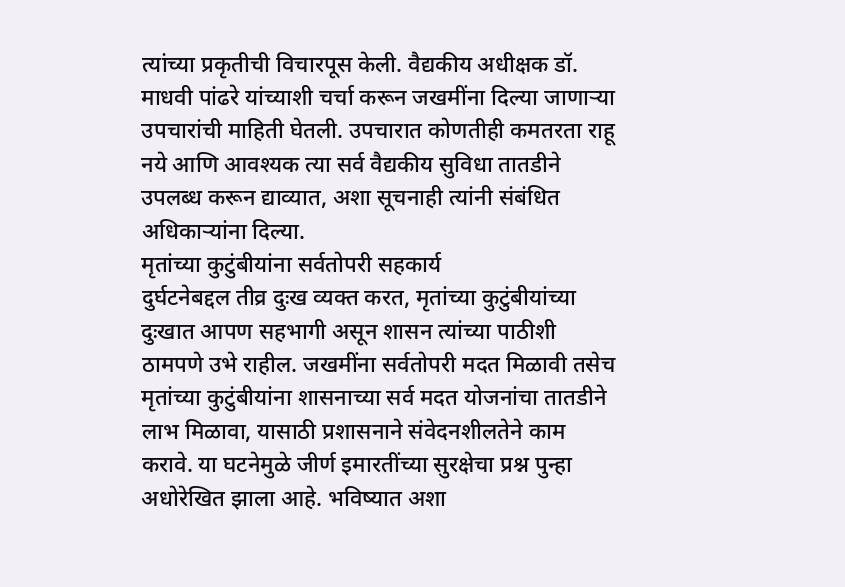त्यांच्या प्रकृतीची विचारपूस केली. वैद्यकीय अधीक्षक डॉ. माधवी पांढरे यांच्याशी चर्चा करून जखमींना दिल्या जाणाऱ्या उपचारांची माहिती घेतली. उपचारात कोणतीही कमतरता राहू नये आणि आवश्यक त्या सर्व वैद्यकीय सुविधा तातडीने उपलब्ध करून द्याव्यात, अशा सूचनाही त्यांनी संबंधित अधिकाऱ्यांना दिल्या.
मृतांच्या कुटुंबीयांना सर्वतोपरी सहकार्य
दुर्घटनेबद्दल तीव्र दुःख व्यक्त करत, मृतांच्या कुटुंबीयांच्या दुःखात आपण सहभागी असून शासन त्यांच्या पाठीशी ठामपणे उभे राहील. जखमींना सर्वतोपरी मदत मिळावी तसेच मृतांच्या कुटुंबीयांना शासनाच्या सर्व मदत योजनांचा तातडीने लाभ मिळावा, यासाठी प्रशासनाने संवेदनशीलतेने काम करावे. या घटनेमुळे जीर्ण इमारतींच्या सुरक्षेचा प्रश्न पुन्हा अधोरेखित झाला आहे. भविष्यात अशा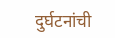दुर्घटनांची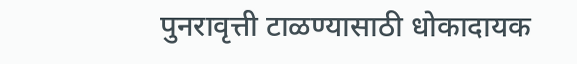पुनरावृत्ती टाळण्यासाठी धोकादायक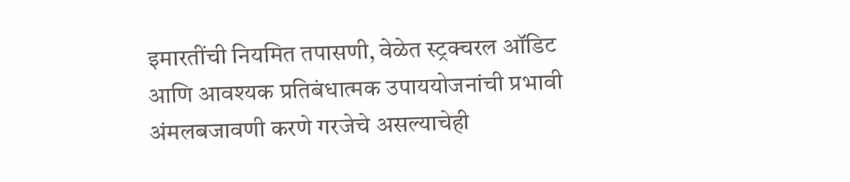इमारतींची नियमित तपासणी, वेळेत स्ट्रक्चरल ऑडिट आणि आवश्यक प्रतिबंधात्मक उपाययोजनांची प्रभावी अंमलबजावणी करणे गरजेचे असल्याचेही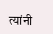त्यांनी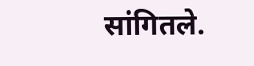सांगितले.